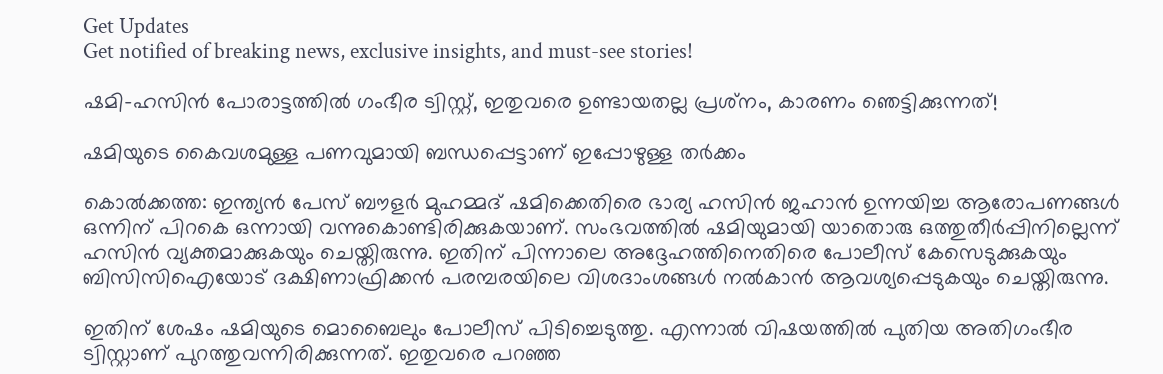Get Updates
Get notified of breaking news, exclusive insights, and must-see stories!

ഷമി-ഹസിന്‍ പോരാട്ടത്തില്‍ ഗംഭീര ട്വിസ്റ്റ്, ഇതുവരെ ഉണ്ടായതല്ല പ്രശ്‌നം, കാരണം ഞെട്ടിക്കുന്നത്!

ഷമിയുടെ കൈവശമുള്ള പണവുമായി ബന്ധപ്പെട്ടാണ് ഇപ്പോഴുള്ള തര്‍ക്കം

കൊല്‍ക്കത്ത: ഇന്ത്യന്‍ പേസ് ബൗളര്‍ മുഹമ്മദ് ഷമിക്കെതിരെ ഭാര്യ ഹസിന്‍ ജഹാന്‍ ഉന്നയിച്ച ആരോപണങ്ങള്‍ ഒന്നിന് പിറകെ ഒന്നായി വന്നുകൊണ്ടിരിക്കുകയാണ്. സംഭവത്തില്‍ ഷമിയുമായി യാതൊരു ഒത്തുതീര്‍പ്പിനില്ലെന്ന് ഹസിന്‍ വ്യക്തമാക്കുകയും ചെയ്തിരുന്നു. ഇതിന് പിന്നാലെ അദ്ദേഹത്തിനെതിരെ പോലീസ് കേസെടുക്കുകയും ബിസിസിഐയോട് ദക്ഷിണാഫ്രിക്കന്‍ പരമ്പരയിലെ വിശദാംശങ്ങള്‍ നല്‍കാന്‍ ആവശ്യപ്പെടുകയും ചെയ്തിരുന്നു.

ഇതിന് ശേഷം ഷമിയുടെ മൊബൈലും പോലീസ് പിടിച്ചെടുത്തു. എന്നാല്‍ വിഷയത്തില്‍ പുതിയ അതിഗംഭീര ട്വിസ്റ്റാണ് പുറത്തുവന്നിരിക്കുന്നത്. ഇതുവരെ പറഞ്ഞ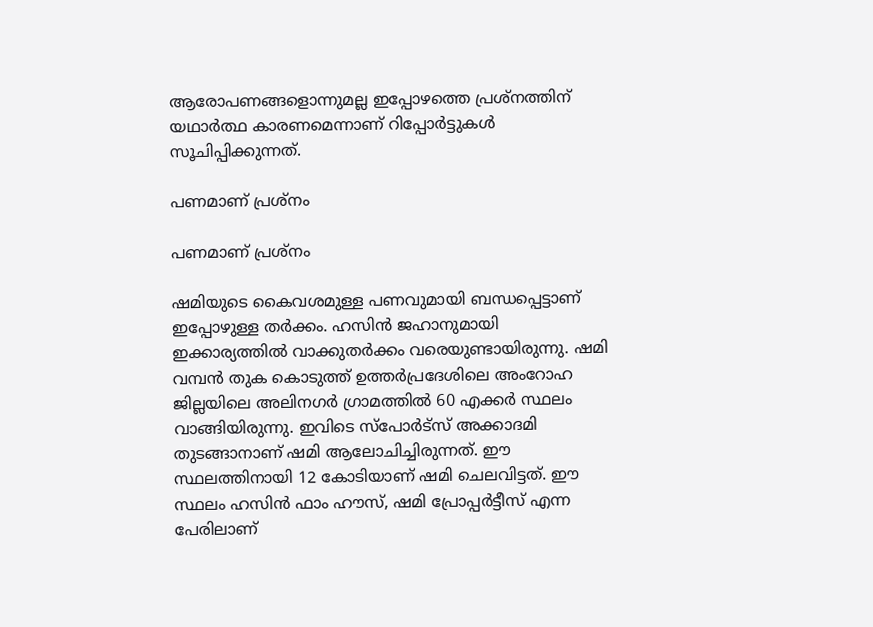ആരോപണങ്ങളൊന്നുമല്ല ഇപ്പോഴത്തെ പ്രശ്‌നത്തിന് യഥാര്‍ത്ഥ കാരണമെന്നാണ് റിപ്പോര്‍ട്ടുകള്‍ സൂചിപ്പിക്കുന്നത്.

പണമാണ് പ്രശ്‌നം

പണമാണ് പ്രശ്‌നം

ഷമിയുടെ കൈവശമുള്ള പണവുമായി ബന്ധപ്പെട്ടാണ് ഇപ്പോഴുള്ള തര്‍ക്കം. ഹസിന്‍ ജഹാനുമായി ഇക്കാര്യത്തില്‍ വാക്കുതര്‍ക്കം വരെയുണ്ടായിരുന്നു. ഷമി വമ്പന്‍ തുക കൊടുത്ത് ഉത്തര്‍പ്രദേശിലെ അംറോഹ ജില്ലയിലെ അലിനഗര്‍ ഗ്രാമത്തില്‍ 60 എക്കര്‍ സ്ഥലം വാങ്ങിയിരുന്നു. ഇവിടെ സ്‌പോര്‍ട്‌സ് അക്കാദമി തുടങ്ങാനാണ് ഷമി ആലോചിച്ചിരുന്നത്. ഈ സ്ഥലത്തിനായി 12 കോടിയാണ് ഷമി ചെലവിട്ടത്. ഈ സ്ഥലം ഹസിന്‍ ഫാം ഹൗസ്, ഷമി പ്രോപ്പര്‍ട്ടീസ് എന്ന പേരിലാണ്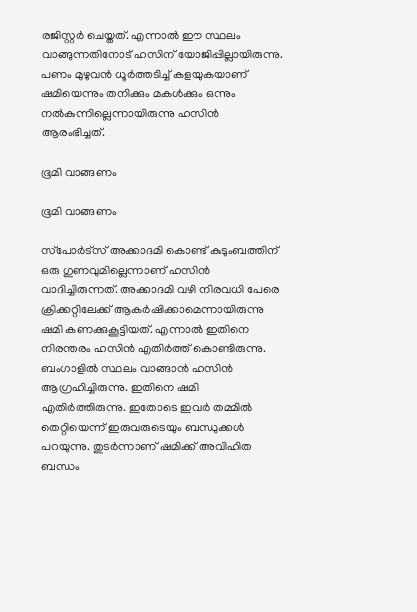രജിസ്റ്റര്‍ ചെയ്തത്. എന്നാല്‍ ഈ സ്ഥലം വാങ്ങുന്നതിനോട് ഹസിന് യോജിപ്പില്ലായിരുന്നു. പണം മുഴുവന്‍ ധൂര്‍ത്തടിച്ച് കളയുകയാണ് ഷമിയെന്നും തനിക്കും മകള്‍ക്കും ഒന്നും നല്‍കുന്നില്ലെന്നായിരുന്നു ഹസിന്‍ ആരംഭിച്ചത്.

ഭൂമി വാങ്ങണം

ഭൂമി വാങ്ങണം

സ്‌പോര്‍ട്‌സ് അക്കാദമി കൊണ്ട് കുടുംബത്തിന് ഒരു ഗുണവുമില്ലെന്നാണ് ഹസിന്‍ വാദിച്ചിരുന്നത്. അക്കാദമി വഴി നിരവധി പേരെ ക്രിക്കറ്റിലേക്ക് ആകര്‍ഷിക്കാമെന്നായിരുന്നു ഷമി കണക്കുകൂട്ടിയത്. എന്നാല്‍ ഇതിനെ നിരന്തരം ഹസിന്‍ എതിര്‍ത്ത് കൊണ്ടിരുന്നു. ബംഗാളില്‍ സ്ഥലം വാങ്ങാന്‍ ഹസിന്‍ ആഗ്രഹിച്ചിരുന്നു. ഇതിനെ ഷമി എതിര്‍ത്തിരുന്നു. ഇതോടെ ഇവര്‍ തമ്മില്‍ തെറ്റിയെന്ന് ഇരുവരുടെയും ബന്ധുക്കള്‍ പറയുന്നു. തുടര്‍ന്നാണ് ഷമിക്ക് അവിഹിത ബന്ധം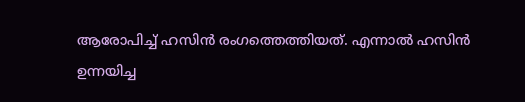ആരോപിച്ച് ഹസിന്‍ രംഗത്തെത്തിയത്. എന്നാല്‍ ഹസിന്‍ ഉന്നയിച്ച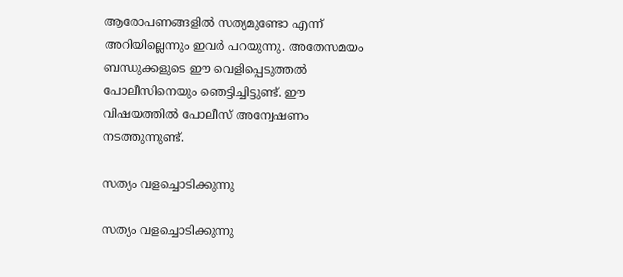ആരോപണങ്ങളില്‍ സത്യമുണ്ടോ എന്ന് അറിയില്ലെന്നും ഇവര്‍ പറയുന്നു. അതേസമയം ബന്ധുക്കളുടെ ഈ വെളിപ്പെടുത്തല്‍ പോലീസിനെയും ഞെട്ടിച്ചിട്ടുണ്ട്. ഈ വിഷയത്തില്‍ പോലീസ് അന്വേഷണം നടത്തുന്നുണ്ട്.

സത്യം വളച്ചൊടിക്കുന്നു

സത്യം വളച്ചൊടിക്കുന്നു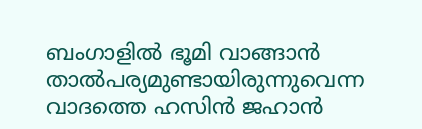ബംഗാളില്‍ ഭൂമി വാങ്ങാന്‍ താല്‍പര്യമുണ്ടായിരുന്നുവെന്ന വാദത്തെ ഹസിന്‍ ജഹാന്‍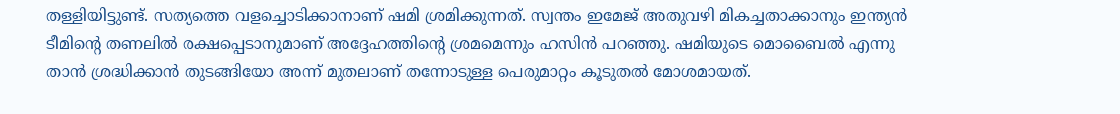തള്ളിയിട്ടുണ്ട്. സത്യത്തെ വളച്ചൊടിക്കാനാണ് ഷമി ശ്രമിക്കുന്നത്. സ്വന്തം ഇമേജ് അതുവഴി മികച്ചതാക്കാനും ഇന്ത്യന്‍ ടീമിന്റെ തണലില്‍ രക്ഷപ്പെടാനുമാണ് അദ്ദേഹത്തിന്റെ ശ്രമമെന്നും ഹസിന്‍ പറഞ്ഞു. ഷമിയുടെ മൊബൈല്‍ എന്നു താന്‍ ശ്രദ്ധിക്കാന്‍ തുടങ്ങിയോ അന്ന് മുതലാണ് തന്നോടുള്ള പെരുമാറ്റം കൂടുതല്‍ മോശമായത്.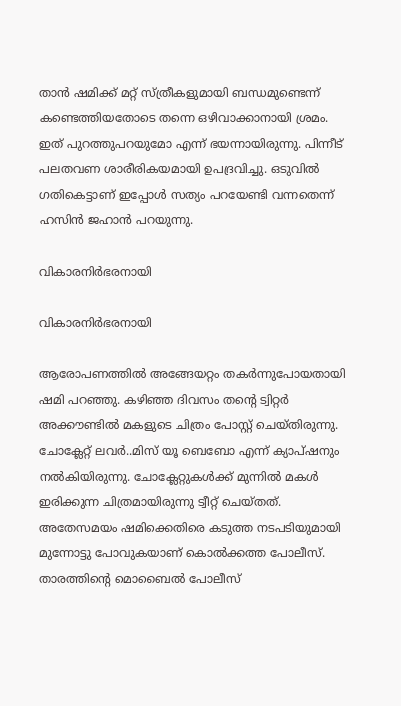താന്‍ ഷമിക്ക് മറ്റ് സ്ത്രീകളുമായി ബന്ധമുണ്ടെന്ന് കണ്ടെത്തിയതോടെ തന്നെ ഒഴിവാക്കാനായി ശ്രമം. ഇത് പുറത്തുപറയുമോ എന്ന് ഭയന്നായിരുന്നു. പിന്നീട് പലതവണ ശാരീരികയമായി ഉപദ്രവിച്ചു. ഒടുവില്‍ ഗതികെട്ടാണ് ഇപ്പോള്‍ സത്യം പറയേണ്ടി വന്നതെന്ന് ഹസിന്‍ ജഹാന്‍ പറയുന്നു.

വികാരനിര്‍ഭരനായി

വികാരനിര്‍ഭരനായി

ആരോപണത്തില്‍ അങ്ങേയറ്റം തകര്‍ന്നുപോയതായി ഷമി പറഞ്ഞു. കഴിഞ്ഞ ദിവസം തന്റെ ട്വിറ്റര്‍ അക്കൗണ്ടില്‍ മകളുടെ ചിത്രം പോസ്റ്റ് ചെയ്തിരുന്നു. ചോക്ലേറ്റ് ലവര്‍..മിസ് യൂ ബെബോ എന്ന് ക്യാപ്ഷനും നല്‍കിയിരുന്നു. ചോക്ലേറ്റുകള്‍ക്ക് മുന്നില്‍ മകള്‍ ഇരിക്കുന്ന ചിത്രമായിരുന്നു ട്വീറ്റ് ചെയ്തത്. അതേസമയം ഷമിക്കെതിരെ കടുത്ത നടപടിയുമായി മുന്നോട്ടു പോവുകയാണ് കൊല്‍ക്കത്ത പോലീസ്. താരത്തിന്റെ മൊബൈല്‍ പോലീസ്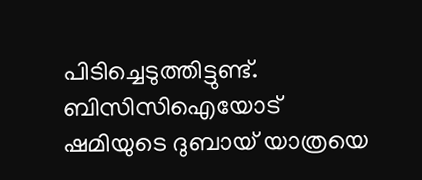പിടിച്ചെടുത്തിട്ടുണ്ട്. ബിസിസിഐയോട് ഷമിയുടെ ദുബായ് യാത്രയെ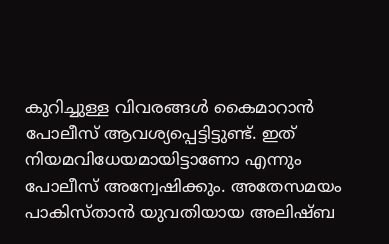കുറിച്ചുള്ള വിവരങ്ങള്‍ കൈമാറാന്‍ പോലീസ് ആവശ്യപ്പെട്ടിട്ടുണ്ട്. ഇത് നിയമവിധേയമായിട്ടാണോ എന്നും പോലീസ് അന്വേഷിക്കും. അതേസമയം പാകിസ്താന്‍ യുവതിയായ അലിഷ്ബ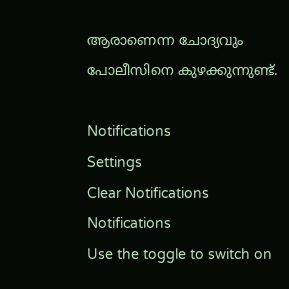ആരാണെന്ന ചോദ്യവും പോലീസിനെ കുഴക്കുന്നുണ്ട്.

Notifications
Settings
Clear Notifications
Notifications
Use the toggle to switch on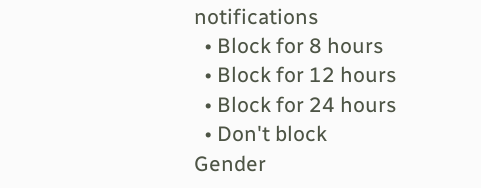notifications
  • Block for 8 hours
  • Block for 12 hours
  • Block for 24 hours
  • Don't block
Gender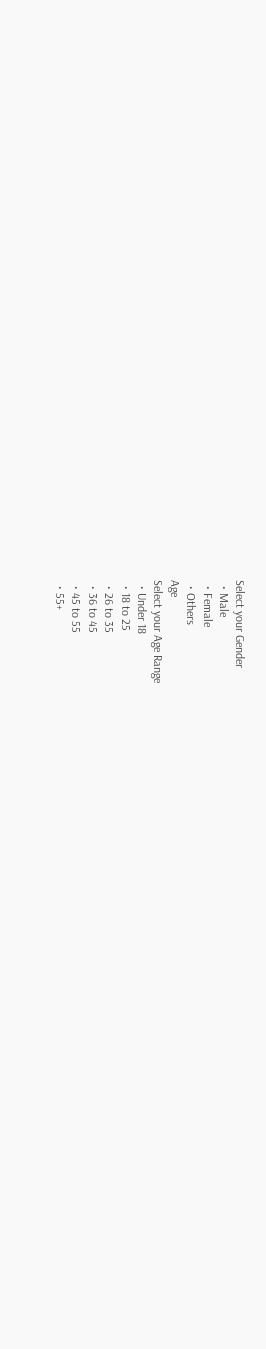Select your Gender
  • Male
  • Female
  • Others
Age
Select your Age Range
  • Under 18
  • 18 to 25
  • 26 to 35
  • 36 to 45
  • 45 to 55
  • 55+